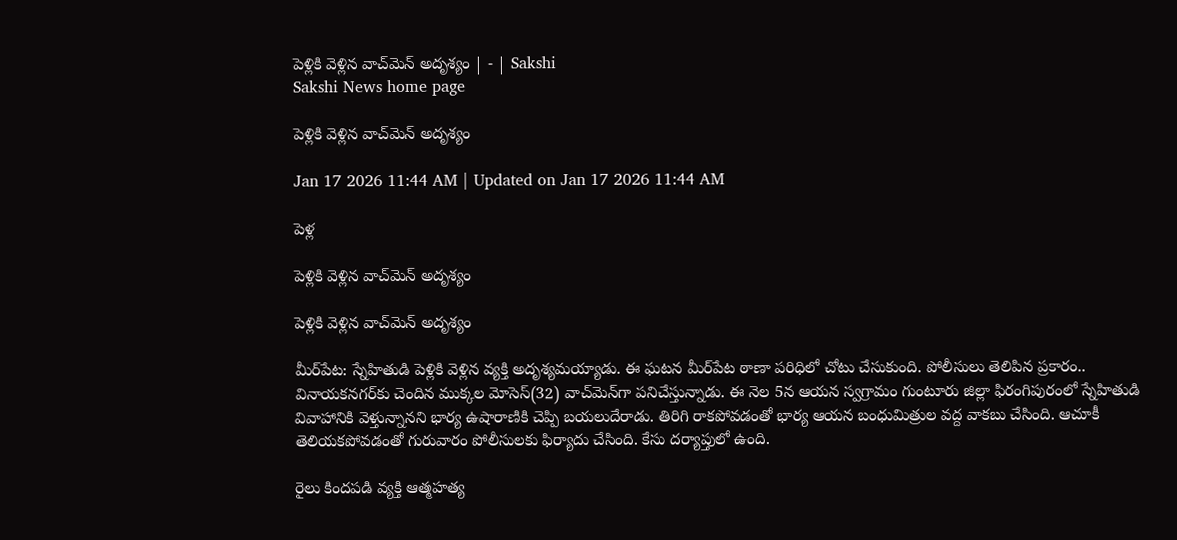పెళ్లికి వెళ్లిన వాచ్‌మెన్‌ అదృశ్యం | - | Sakshi
Sakshi News home page

పెళ్లికి వెళ్లిన వాచ్‌మెన్‌ అదృశ్యం

Jan 17 2026 11:44 AM | Updated on Jan 17 2026 11:44 AM

పెళ్ల

పెళ్లికి వెళ్లిన వాచ్‌మెన్‌ అదృశ్యం

పెళ్లికి వెళ్లిన వాచ్‌మెన్‌ అదృశ్యం

మీర్‌పేట: స్నేహితుడి పెళ్లికి వెళ్లిన వ్యక్తి అదృశ్యమయ్యాడు. ఈ ఘటన మీర్‌పేట ఠాణా పరిధిలో చోటు చేసుకుంది. పోలీసులు తెలిపిన ప్రకారం.. వినాయకనగర్‌కు చెందిన ముక్కల మోసెస్‌(32) వాచ్‌మెన్‌గా పనిచేస్తున్నాడు. ఈ నెల 5న ఆయన స్వగ్రామం గుంటూరు జిల్లా ఫిరంగిపురంలో స్నేహితుడి వివాహానికి వెళ్తున్నానని భార్య ఉషారాణికి చెప్పి బయలుదేరాడు. తిరిగి రాకపోవడంతో భార్య ఆయన బంధుమిత్రుల వద్ద వాకబు చేసింది. ఆచూకీ తెలియకపోవడంతో గురువారం పోలీసులకు ఫిర్యాదు చేసింది. కేసు దర్యాప్తులో ఉంది.

రైలు కిందపడి వ్యక్తి ఆత్మహత్య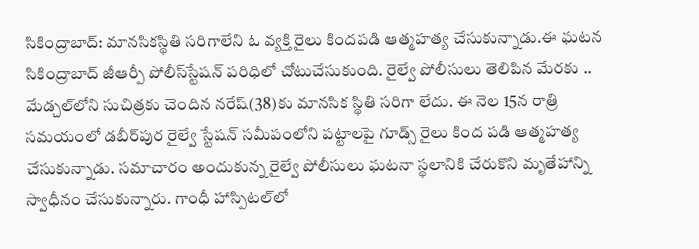సికింద్రాబాద్‌: మానసికస్థితి సరిగాలేని ఓ వ్యక్తి రైలు కిందపడి ఆత్మహత్య చేసుకున్నాడు.ఈ ఘటన సికింద్రాబాద్‌ జీఆర్పీ పోలీస్‌స్టేషన్‌ పరిధిలో చోటుచేసుకుంది. రైల్వే పోలీసులు తెలిపిన మేరకు .. మేడ్చల్‌లోని సుచిత్రకు చెందిన నరేష్‌(38)కు మానసిక స్థితి సరిగా లేదు. ఈ నెల 15న రాత్రి సమయంలో డబీర్‌పుర రైల్వే స్టేషన్‌ సమీపంలోని పట్టాలపై గూడ్స్‌ రైలు కింద పడి ఆత్మహత్య చేసుకున్నాడు. సమాచారం అందుకున్న రైల్వే పోలీసులు ఘటనా స్థలానికి చేరుకొని మృతేహాన్ని స్వాధీనం చేసుకున్నారు. గాంధీ హాస్పిటల్‌లో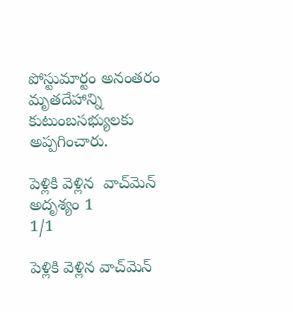పోస్టుమార్టం అనంతరం మృతదేహాన్ని కుటుంబసభ్యులకు అప్పగించారు.

పెళ్లికి వెళ్లిన  వాచ్‌మెన్‌ అదృశ్యం 1
1/1

పెళ్లికి వెళ్లిన వాచ్‌మెన్‌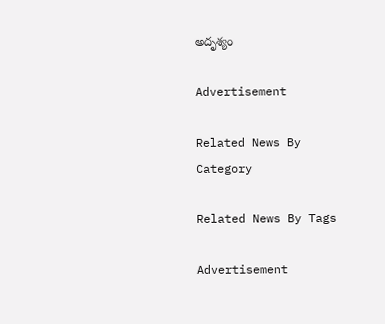అదృశ్యం

Advertisement

Related News By Category

Related News By Tags

Advertisement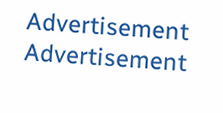Advertisement
Advertisement